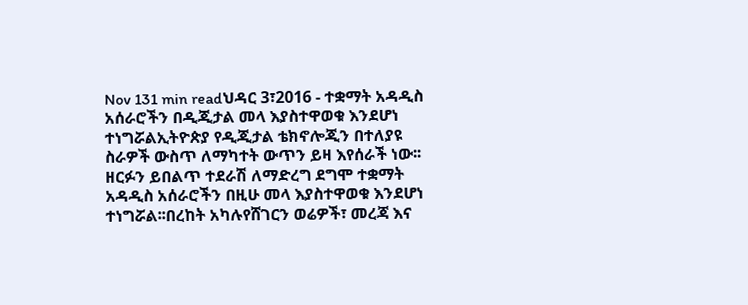Nov 131 min readህዳር 3፣2016 - ተቋማት አዳዲስ አሰራሮችን በዲጂታል መላ እያስተዋወቁ እንደሆነ ተነግሯልኢትዮጵያ የዲጂታል ቴክኖሎጂን በተለያዩ ስራዎች ውስጥ ለማካተት ውጥን ይዛ እየሰራች ነው፡፡ዘርፉን ይበልጥ ተደራሽ ለማድረግ ደግሞ ተቋማት አዳዲስ አሰራሮችን በዚሁ መላ እያስተዋወቁ እንደሆነ ተነግሯል፡፡በረከት አካሉየሸገርን ወሬዎች፣ መረጃ እና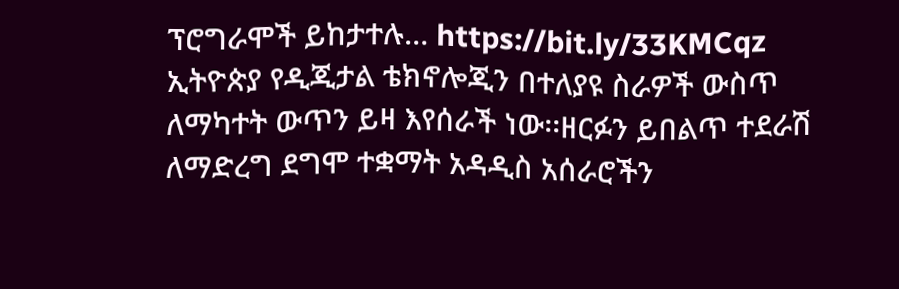ፕሮግራሞች ይከታተሉ… https://bit.ly/33KMCqz
ኢትዮጵያ የዲጂታል ቴክኖሎጂን በተለያዩ ስራዎች ውስጥ ለማካተት ውጥን ይዛ እየሰራች ነው፡፡ዘርፉን ይበልጥ ተደራሽ ለማድረግ ደግሞ ተቋማት አዳዲስ አሰራሮችን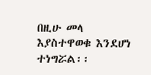በዚሁ መላ እያስተዋወቁ እንደሆነ ተነግሯል፡፡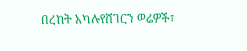በረከት አካሉየሸገርን ወሬዎች፣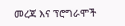መረጃ እና ፕሮግራሞች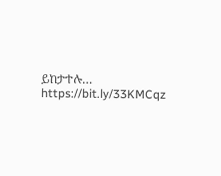ይከታተሉ… https://bit.ly/33KMCqz